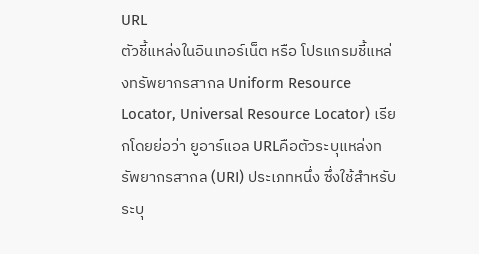URL
ตัวชี้แหล่งในอินเทอร์เน็ต หรือ โปรแกรมชี้แหล่งทรัพยากรสากล Uniform Resource Locator, Universal Resource Locator) เรียกโดยย่อว่า ยูอาร์แอล URLคือตัวระบุแหล่งทรัพยากรสากล (URI) ประเภทหนึ่ง ซึ่งใช้สำหรับระบุ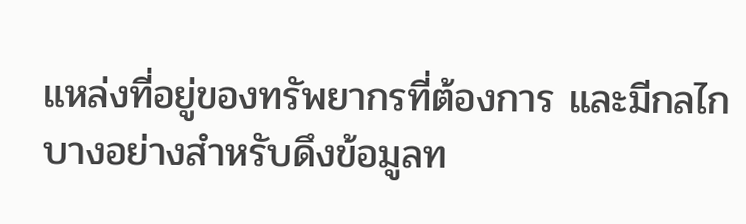แหล่งที่อยู่ของทรัพยากรที่ต้องการ และมีกลไกบางอย่างสำหรับดึงข้อมูลท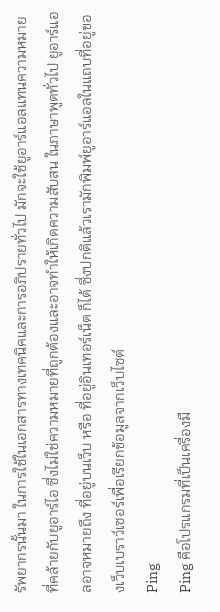รัพยากรนั้นมา ในการใช้ในเอกสารทางเทคนิคและการอภิปรายทั่วไป มักจะใช้ยูอาร์แอลแทนความหมายที่คล้ายกับยูอาร์ไอ ซึ่งไม่ใช่ความหมายที่ถูกต้องและอาจทำให้เกิดความสับสน ในภาษาพูดทั่วไป ยูอาร์แอลอาจหมายถึง ที่อยู่บนเว็บ หรือ ที่อยู่อินเทอร์เน็ต ก็ได้ ซึ่งปกติแล้วเรามักพิมพ์ยูอาร์แอลในแถบที่อยู่ของเว็บเบราว์เซอร์เพื่อเรียกข้อมูลจากเว็บไซต์
Ping
Ping คือโปรแกรมที่เป็นเครื่องมื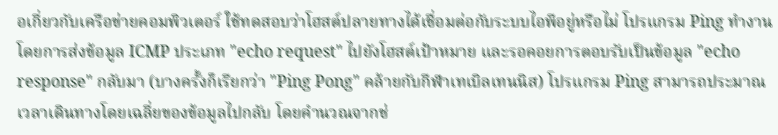อเกี่ยวกับเครือข่ายคอมพิวเตอร์ ใช้ทดสอบว่าโฮสต์ปลายทางได้เชื่อมต่อกับระบบไอพีอยู่หรือไม่ โปรแกรม Ping ทำงานโดยการส่งข้อมูล ICMP ประเภท "echo request" ไปยังโฮสต์เป้าหมาย และรอคอยการตอบรับเป็นข้อมูล "echo response" กลับมา (บางครั้งก็เรียกว่า "Ping Pong" คล้ายกับกีฬาเทเบิลเทนนิส) โปรแกรม Ping สามารถประมาณเวลาเดินทางโดยเฉลี่ยของข้อมูลไปกลับ โดยคำนวณจากช่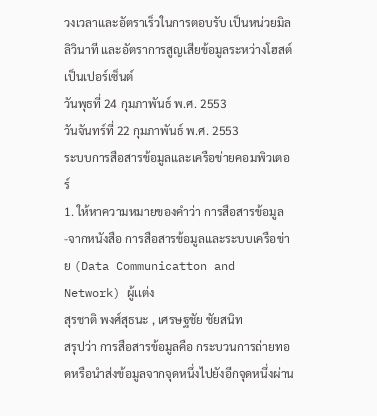วงเวลาและอัตราเร็วในการตอบรับ เป็นหน่วยมิลลิวินาที และอัตราการสูญเสียข้อมูลระหว่างโฮสต์เป็นเปอร์เซ็นต์
วันพุธที่ 24 กุมภาพันธ์ พ.ศ. 2553
วันจันทร์ที่ 22 กุมภาพันธ์ พ.ศ. 2553
ระบบการสือสารข้อมูลและเครือข่ายคอมพิวเตอร์
1. ให้หาความหมายของคำว่า การสือสารข้อมูล
-จากหนังสือ การสือสารข้อมูลและระบบเครือข่าย (Data Communicatton and Network) ผู้เเต่ง
สุรชาติ พงศ์สุธนะ , เศรษฐชัย ชัยสนิท
สรุปว่า การสือสารข้อมูลคือ กระบวนการถ่ายทอดหรือนำส่งข้อมูลจากจุดหนึ่งไปยังอีกจุดหนึ่งผ่าน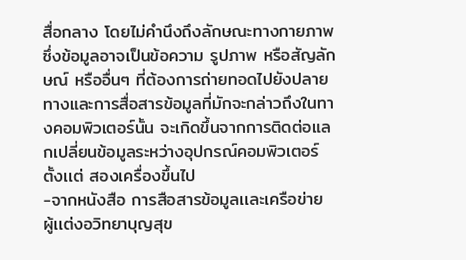สื่อกลาง โดยไม่คำนึงถึงลักษณะทางกายภาพซึ่งข้อมูลอาจเป็นข้อความ รูปภาพ หรือสัญลักษณ์ หรืออื่นๆ ที่ต้องการถ่ายทอดไปยังปลายทางและการสื่อสารข้อมูลที่มักจะกล่าวถึงในทางคอมพิวเตอร์นั้น จะเกิดขึ้นจากการติดต่อแลกเปลี่ยนข้อมูลระหว่างอุปกรณ์คอมพิวเตอร์ตั้งเเต่ สองเครื่องขึ้นไป
-จากหนังสือ การสือสารข้อมูลเเละเครือข่าย ผู้เเต่งอวิทยาบุญสุข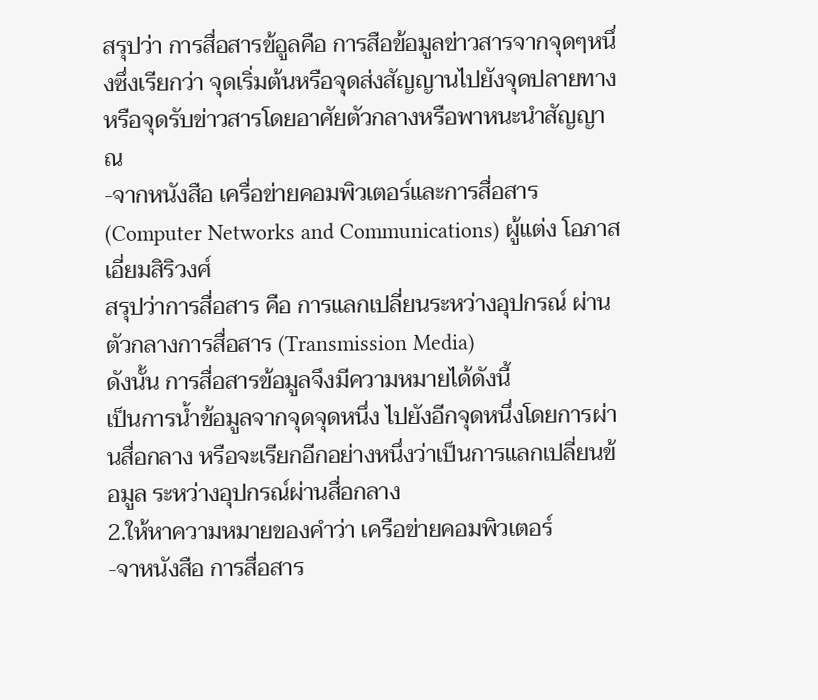สรุปว่า การสื่อสารข้อูลคือ การสือข้อมูลข่าวสารจากจุดๆหนึ่งซึ่งเรียกว่า จุดเริ่มต้นหรือจุดส่งสัญญานไปยังจุดปลายทางหรือจุดรับข่าวสารโดยอาศัยตัวกลางหรือพาหนะนำสัญญาณ
-จากหนังสือ เครื่อข่ายคอมพิวเตอร์และการสื่อสาร (Computer Networks and Communications) ผู้แต่ง โอภาส เอี่ยมสิริวงศ์
สรุปว่าการสื่อสาร คือ การแลกเปลี่ยนระหว่างอุปกรณ์ ผ่านตัวกลางการสื่อสาร (Transmission Media)
ดังนั้น การสื่อสารข้อมูลจึงมีความหมายได้ดังนี้
เป็นการน้ำข้อมูลจากจุดจุดหนึ่ง ไปยังอีกจุดหนึ่งโดยการผ่านสื่อกลาง หรือจะเรียกอีกอย่างหนึ่งว่าเป็นการแลกเปลี่ยนข้อมูล ระหว่างอุปกรณ์ผ่านสื่อกลาง
2.ให้หาความหมายของคำว่า เครือข่ายคอมพิวเตอร์
-จาหนังสือ การสื่อสาร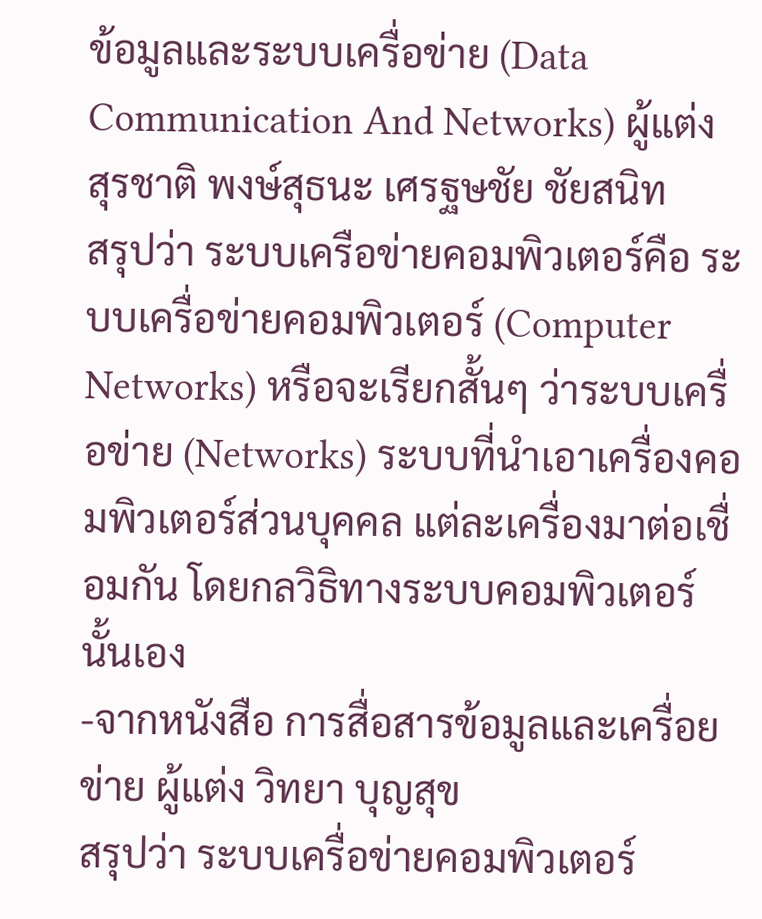ข้อมูลและระบบเครื่อข่าย (Data Communication And Networks) ผู้แต่ง
สุรชาติ พงษ์สุธนะ เศรฐษชัย ชัยสนิท
สรุปว่า ระบบเครือข่ายคอมพิวเตอร์คือ ระบบเครื่อข่ายคอมพิวเตอร์ (Computer Networks) หรือจะเรียกสั้นๆ ว่าระบบเครื่อข่าย (Networks) ระบบที่นำเอาเครื่องคอมพิวเตอร์ส่วนบุคคล แต่ละเครื่องมาต่อเชื่อมกัน โดยกลวิธิทางระบบคอมพิวเตอร์นั้นเอง
-จากหนังสือ การสื่อสารข้อมูลและเครื่อยข่าย ผู้แต่ง วิทยา บุญสุข
สรุปว่า ระบบเครื่อข่ายคอมพิวเตอร์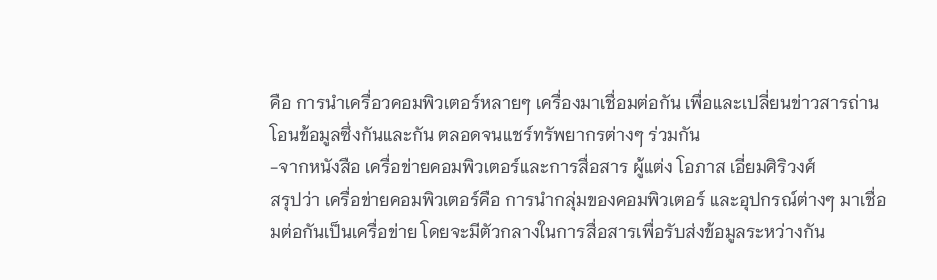คือ การนำเครื่อวคอมพิวเตอร์หลายๆ เครื่องมาเชื่อมต่อกัน เพื่อและเปลี่ยนข่าวสารถ่านโอนข้อมูลซึ่งกันและกัน ตลอดจนแชร์ทรัพยากรต่างๆ ร่วมกัน
-จากหนังสือ เครื่อข่ายคอมพิวเตอร์และการสื่อสาร ผู้แต่ง โอภาส เอี่ยมศิริวงศ์
สรุปว่า เครื่อข่ายคอมพิวเตอร์คือ การนำกลุ่มของคอมพิวเตอร์ และอุปกรณ์ต่างๆ มาเชื่อมต่อกันเป็นเครื่อข่าย โดยจะมีตัวกลางในการสื่อสารเพื่อรับส่งข้อมูลระหว่างกัน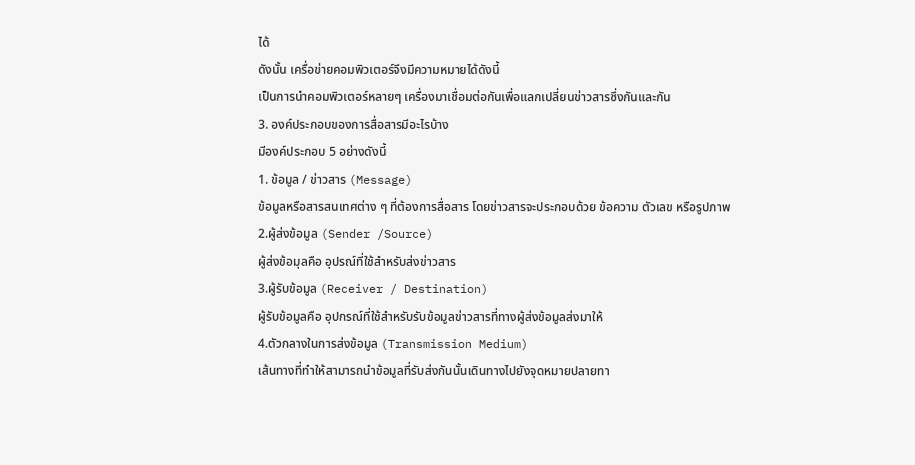ได้
ดังนั้น เครื่อข่ายคอมพิวเตอร์จึงมีความหมายได้ดังนี้
เป็นการนำคอมพิวเตอร์หลายๆ เครื่องมาเชื่อมต่อกันเพื่อแลกเปลี่ยนข่าวสารซึ่งกันและกัน
3. องค์ประกอบของการสื่อสารมีอะไรบ้าง
มีองค์ประกอบ 5 อย่างดังนี้
1. ข้อมูล / ข่าวสาร (Message)
ข้อมูลหรือสารสนเทศต่าง ๆ ที่ต้องการสื่อสาร โดยข่าวสารจะประกอบด้วย ข้อความ ตัวเลข หรือรูปภาพ
2.ผู้ส่งข้อมูล (Sender /Source)
ผู้ส่งข้อมุลคือ อุปรณ์ที่ใช้สำหรับส่งข่าวสาร
3.ผู้รับข้อมูล (Receiver / Destination)
ผู้รับข้อมูลคือ อุปกรณ์ที่ใช้สำหรับรับข้อมูลข่าวสารที่ทางผู้ส่งข้อมูลส่งมาให้
4.ตัวกลางในการส่งข้อมูล (Transmission Medium)
เส้นทางที่ทำให้สามารถนำข้อมูลที่รับส่งกันนั้นเดินทางไปยังจุดหมายปลายทา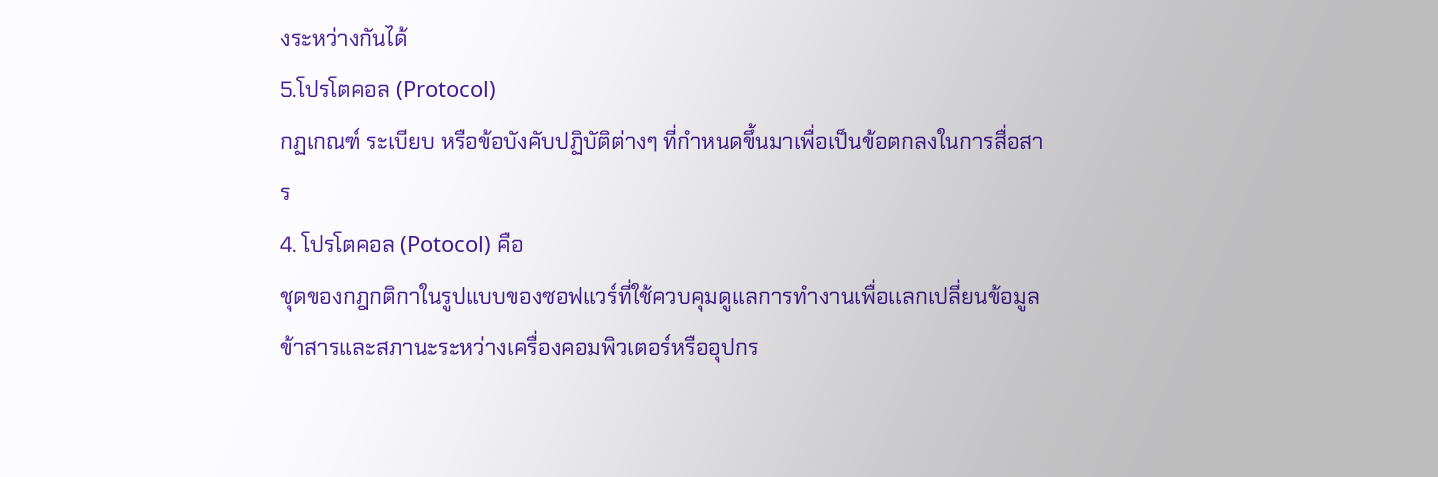งระหว่างกันได้
5.โปรโตคอล (Protocol)
กฏเกณฑ์ ระเบียบ หรือข้อบังคับปฏิบัติต่างๆ ที่กำหนดขึ้นมาเพื่อเป็นข้อตกลงในการสื่อสาร
4. โปรโตคอล (Potocol) คือ
ชุดของกฎกติกาในรูปแบบของซอฟแวร์ที่ใช้ควบคุมดูเเลการทำงานเพื่อเเลกเปลี่ยนข้อมูลข้าสารและสภานะระหว่างเครื่องคอมพิวเตอร์หรืออุปกร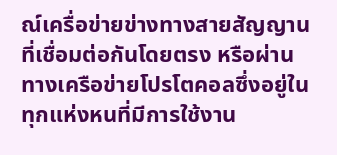ณ์เครื่อข่ายข่างทางสายสัญญานที่เชื่อมต่อกันโดยตรง หรือผ่านทางเครือข่ายโปรโตคอลซึ่งอยู่ในทุกแห่งหนที่มีการใช้งาน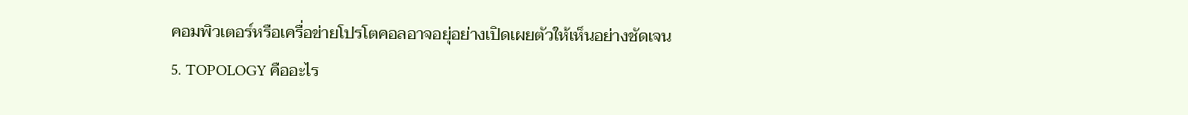คอมพิวเตอร์หรือเครื่อข่ายโปรโตคอลอาจอยุ่อย่างเปิดเผยตัวให้เห็นอย่างชัดเจน
5. TOPOLOGY คืออะไร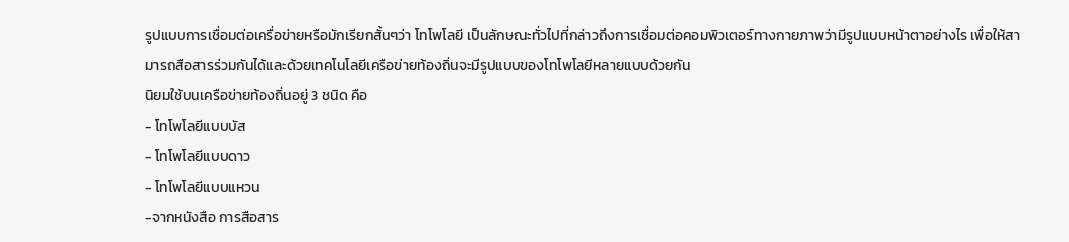รูปแบบการเชื่อมต่อเครื่อข่ายหรือมักเรียกสั้นๆว่า โทโพโลยี เป็นลักษณะทั่วไปที่กล่าวถึงการเชื่อมต่อคอมพิวเตอร์ทางกายภาพว่ามีรูปแบบหน้าตาอย่างไร เพื่อให้สามารถสือสารร่วมกันได้และด้วยเทคโนโลยีเครือข่ายท้องถิ่นจะมีรูปแบบของโทโพโลยีหลายแบบด้วยกัน
นิยมใช้บนเครือข่ายท้องถิ่นอยู่ 3 ชนิด คือ
- โทโพโลยีแบบบัส
- โทโพโลยีแบบดาว
- โทโพโลยีแบบแหวน
-จากหนังสือ การสือสาร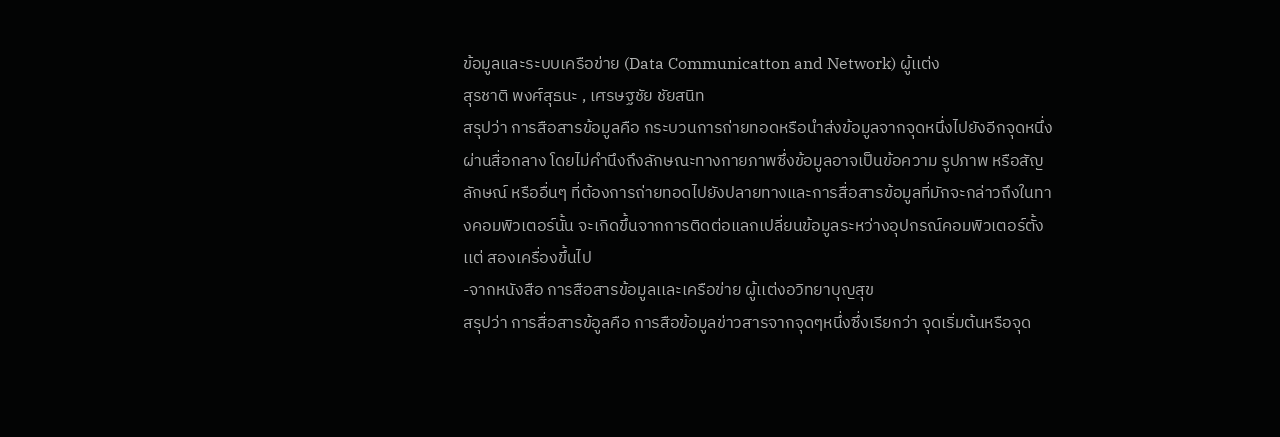ข้อมูลและระบบเครือข่าย (Data Communicatton and Network) ผู้เเต่ง
สุรชาติ พงศ์สุธนะ , เศรษฐชัย ชัยสนิท
สรุปว่า การสือสารข้อมูลคือ กระบวนการถ่ายทอดหรือนำส่งข้อมูลจากจุดหนึ่งไปยังอีกจุดหนึ่งผ่านสื่อกลาง โดยไม่คำนึงถึงลักษณะทางกายภาพซึ่งข้อมูลอาจเป็นข้อความ รูปภาพ หรือสัญลักษณ์ หรืออื่นๆ ที่ต้องการถ่ายทอดไปยังปลายทางและการสื่อสารข้อมูลที่มักจะกล่าวถึงในทางคอมพิวเตอร์นั้น จะเกิดขึ้นจากการติดต่อแลกเปลี่ยนข้อมูลระหว่างอุปกรณ์คอมพิวเตอร์ตั้งเเต่ สองเครื่องขึ้นไป
-จากหนังสือ การสือสารข้อมูลเเละเครือข่าย ผู้เเต่งอวิทยาบุญสุข
สรุปว่า การสื่อสารข้อูลคือ การสือข้อมูลข่าวสารจากจุดๆหนึ่งซึ่งเรียกว่า จุดเริ่มต้นหรือจุด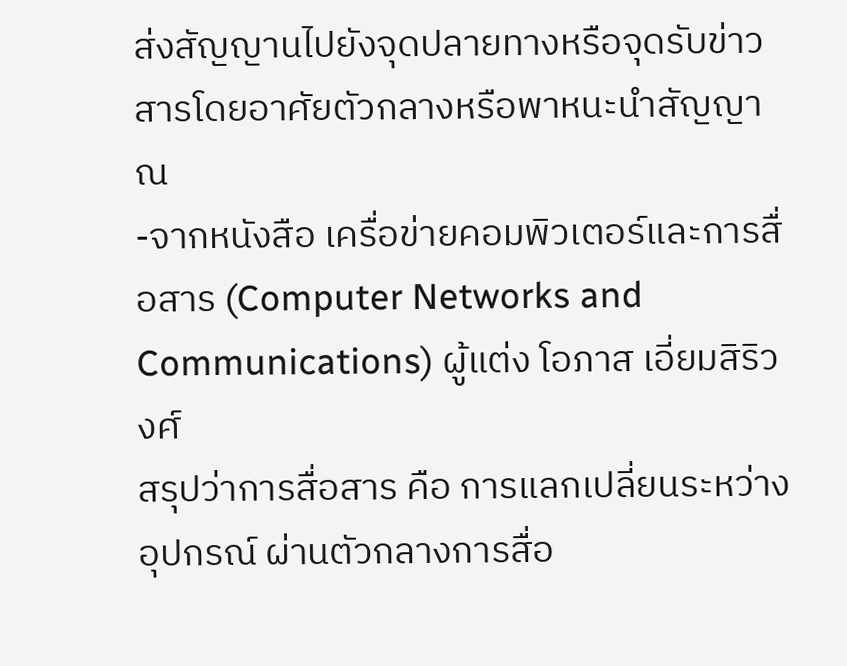ส่งสัญญานไปยังจุดปลายทางหรือจุดรับข่าวสารโดยอาศัยตัวกลางหรือพาหนะนำสัญญาณ
-จากหนังสือ เครื่อข่ายคอมพิวเตอร์และการสื่อสาร (Computer Networks and Communications) ผู้แต่ง โอภาส เอี่ยมสิริวงศ์
สรุปว่าการสื่อสาร คือ การแลกเปลี่ยนระหว่างอุปกรณ์ ผ่านตัวกลางการสื่อ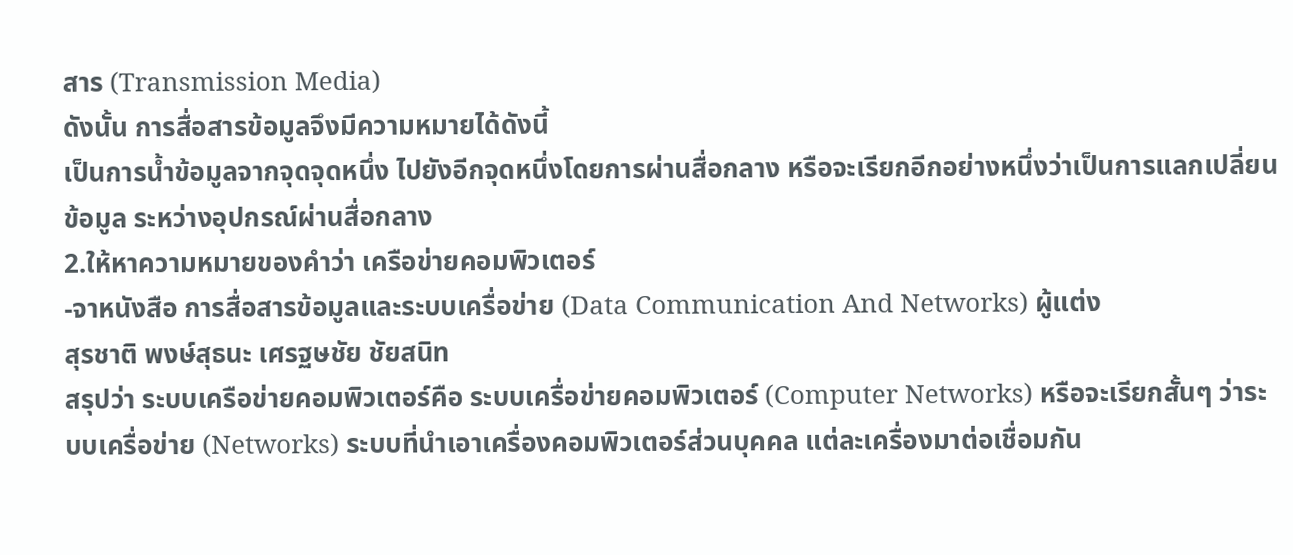สาร (Transmission Media)
ดังนั้น การสื่อสารข้อมูลจึงมีความหมายได้ดังนี้
เป็นการน้ำข้อมูลจากจุดจุดหนึ่ง ไปยังอีกจุดหนึ่งโดยการผ่านสื่อกลาง หรือจะเรียกอีกอย่างหนึ่งว่าเป็นการแลกเปลี่ยนข้อมูล ระหว่างอุปกรณ์ผ่านสื่อกลาง
2.ให้หาความหมายของคำว่า เครือข่ายคอมพิวเตอร์
-จาหนังสือ การสื่อสารข้อมูลและระบบเครื่อข่าย (Data Communication And Networks) ผู้แต่ง
สุรชาติ พงษ์สุธนะ เศรฐษชัย ชัยสนิท
สรุปว่า ระบบเครือข่ายคอมพิวเตอร์คือ ระบบเครื่อข่ายคอมพิวเตอร์ (Computer Networks) หรือจะเรียกสั้นๆ ว่าระบบเครื่อข่าย (Networks) ระบบที่นำเอาเครื่องคอมพิวเตอร์ส่วนบุคคล แต่ละเครื่องมาต่อเชื่อมกัน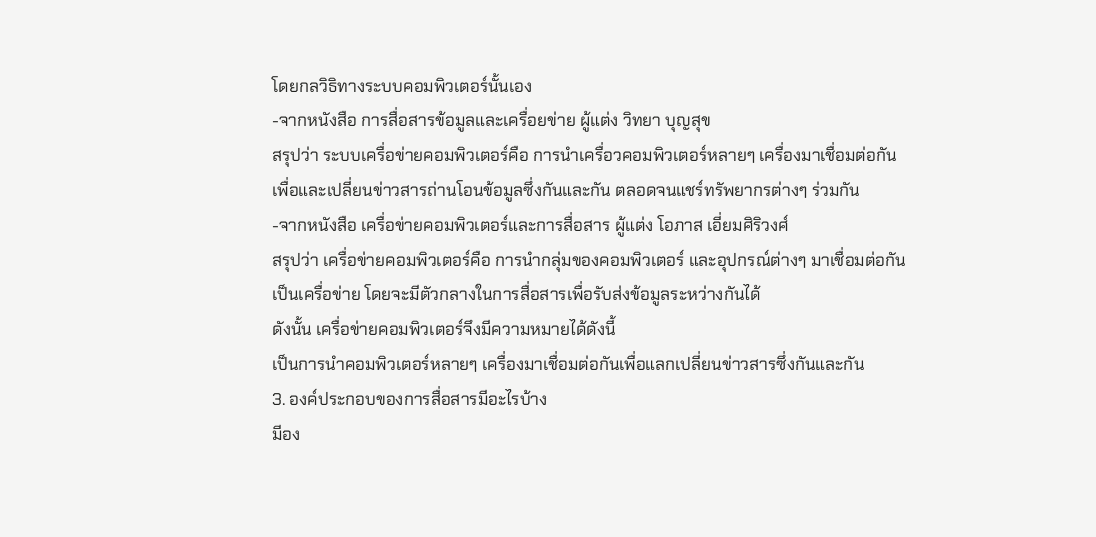โดยกลวิธิทางระบบคอมพิวเตอร์นั้นเอง
-จากหนังสือ การสื่อสารข้อมูลและเครื่อยข่าย ผู้แต่ง วิทยา บุญสุข
สรุปว่า ระบบเครื่อข่ายคอมพิวเตอร์คือ การนำเครื่อวคอมพิวเตอร์หลายๆ เครื่องมาเชื่อมต่อกัน เพื่อและเปลี่ยนข่าวสารถ่านโอนข้อมูลซึ่งกันและกัน ตลอดจนแชร์ทรัพยากรต่างๆ ร่วมกัน
-จากหนังสือ เครื่อข่ายคอมพิวเตอร์และการสื่อสาร ผู้แต่ง โอภาส เอี่ยมศิริวงศ์
สรุปว่า เครื่อข่ายคอมพิวเตอร์คือ การนำกลุ่มของคอมพิวเตอร์ และอุปกรณ์ต่างๆ มาเชื่อมต่อกันเป็นเครื่อข่าย โดยจะมีตัวกลางในการสื่อสารเพื่อรับส่งข้อมูลระหว่างกันได้
ดังนั้น เครื่อข่ายคอมพิวเตอร์จึงมีความหมายได้ดังนี้
เป็นการนำคอมพิวเตอร์หลายๆ เครื่องมาเชื่อมต่อกันเพื่อแลกเปลี่ยนข่าวสารซึ่งกันและกัน
3. องค์ประกอบของการสื่อสารมีอะไรบ้าง
มีอง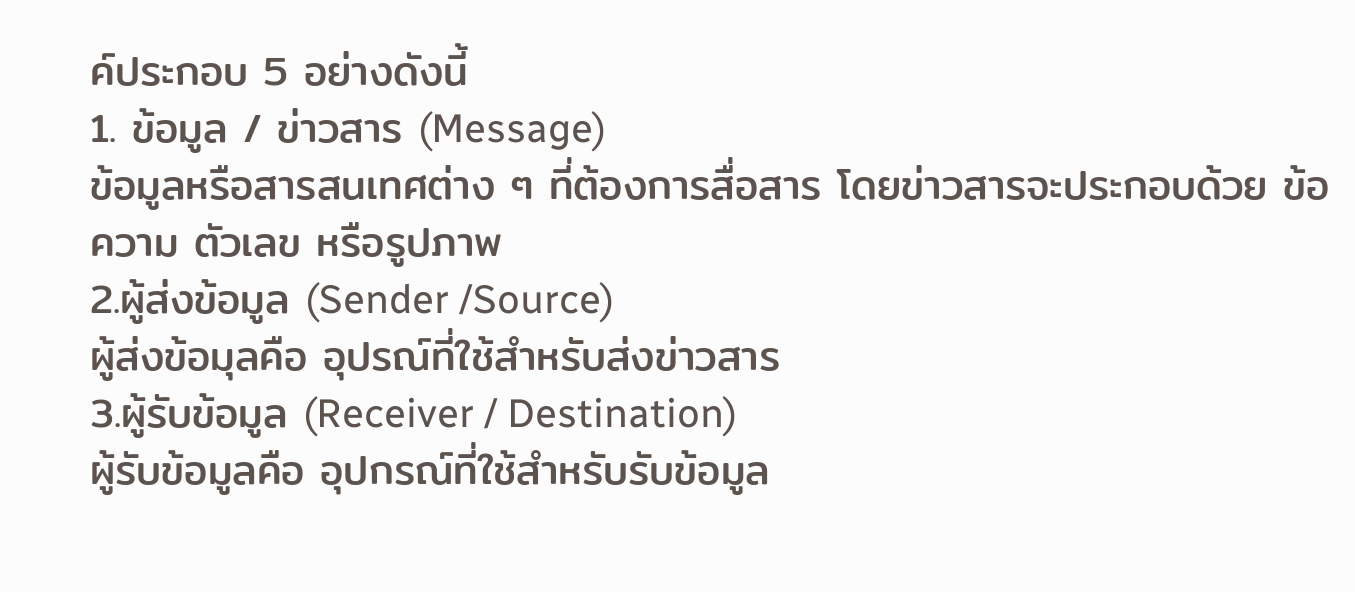ค์ประกอบ 5 อย่างดังนี้
1. ข้อมูล / ข่าวสาร (Message)
ข้อมูลหรือสารสนเทศต่าง ๆ ที่ต้องการสื่อสาร โดยข่าวสารจะประกอบด้วย ข้อความ ตัวเลข หรือรูปภาพ
2.ผู้ส่งข้อมูล (Sender /Source)
ผู้ส่งข้อมุลคือ อุปรณ์ที่ใช้สำหรับส่งข่าวสาร
3.ผู้รับข้อมูล (Receiver / Destination)
ผู้รับข้อมูลคือ อุปกรณ์ที่ใช้สำหรับรับข้อมูล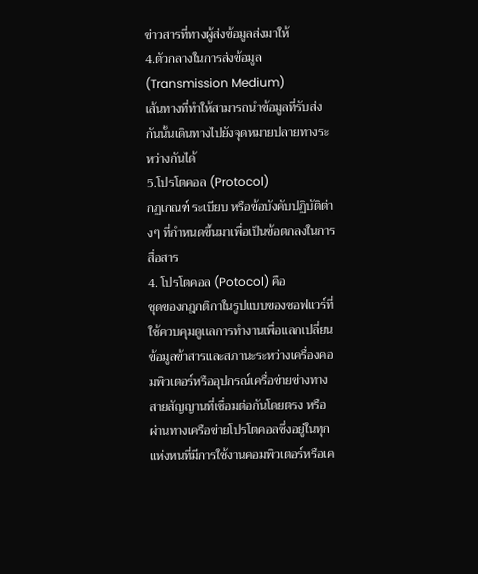ข่าวสารที่ทางผู้ส่งข้อมูลส่งมาให้
4.ตัวกลางในการส่งข้อมูล (Transmission Medium)
เส้นทางที่ทำให้สามารถนำข้อมูลที่รับส่งกันนั้นเดินทางไปยังจุดหมายปลายทางระหว่างกันได้
5.โปรโตคอล (Protocol)
กฏเกณฑ์ ระเบียบ หรือข้อบังคับปฏิบัติต่างๆ ที่กำหนดขึ้นมาเพื่อเป็นข้อตกลงในการสื่อสาร
4. โปรโตคอล (Potocol) คือ
ชุดของกฎกติกาในรูปแบบของซอฟแวร์ที่ใช้ควบคุมดูเเลการทำงานเพื่อเเลกเปลี่ยนข้อมูลข้าสารและสภานะระหว่างเครื่องคอมพิวเตอร์หรืออุปกรณ์เครื่อข่ายข่างทางสายสัญญานที่เชื่อมต่อกันโดยตรง หรือผ่านทางเครือข่ายโปรโตคอลซึ่งอยู่ในทุกแห่งหนที่มีการใช้งานคอมพิวเตอร์หรือเค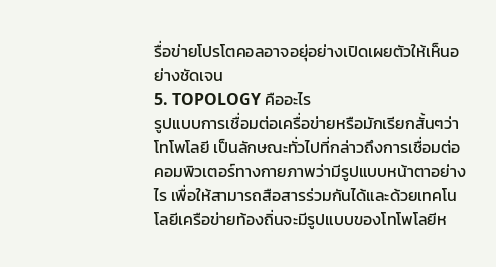รื่อข่ายโปรโตคอลอาจอยุ่อย่างเปิดเผยตัวให้เห็นอย่างชัดเจน
5. TOPOLOGY คืออะไร
รูปแบบการเชื่อมต่อเครื่อข่ายหรือมักเรียกสั้นๆว่า โทโพโลยี เป็นลักษณะทั่วไปที่กล่าวถึงการเชื่อมต่อคอมพิวเตอร์ทางกายภาพว่ามีรูปแบบหน้าตาอย่างไร เพื่อให้สามารถสือสารร่วมกันได้และด้วยเทคโนโลยีเครือข่ายท้องถิ่นจะมีรูปแบบของโทโพโลยีห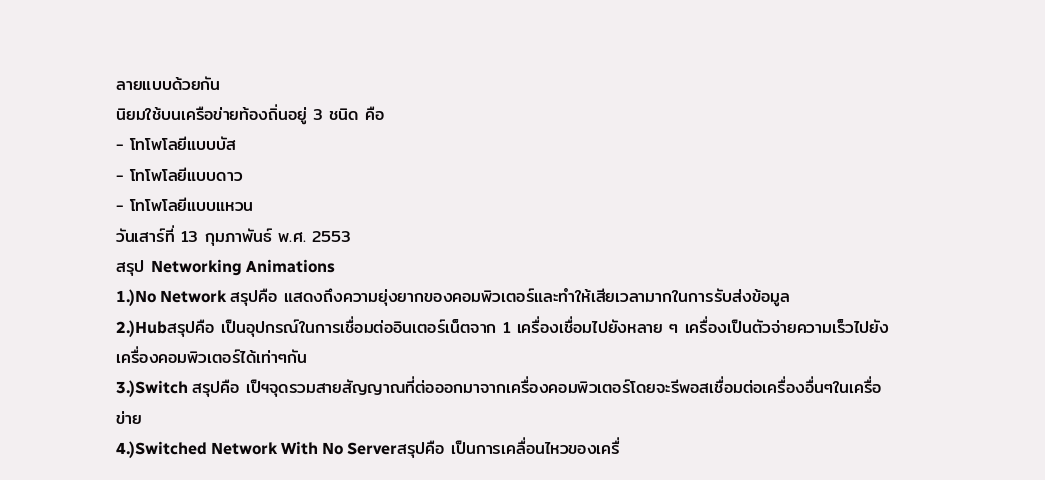ลายแบบด้วยกัน
นิยมใช้บนเครือข่ายท้องถิ่นอยู่ 3 ชนิด คือ
- โทโพโลยีแบบบัส
- โทโพโลยีแบบดาว
- โทโพโลยีแบบแหวน
วันเสาร์ที่ 13 กุมภาพันธ์ พ.ศ. 2553
สรุป Networking Animations
1.)No Network สรุปคือ แสดงถึงความยุ่งยากของคอมพิวเตอร์และทำให้เสียเวลามากในการรับส่งข้อมูล
2.)Hubสรุปคือ เป็นอุปกรณ์ในการเชื่อมต่ออินเตอร์เน็ตจาก 1 เครื่องเชื่อมไปยังหลาย ๆ เครื่องเป็นตัวจ่ายความเร็วไปยังเครื่องคอมพิวเตอร์ได้เท่าๆกัน
3.)Switch สรุปคือ เป็ฯจุดรวมสายสัญญาณที่ต่อออกมาจากเครื่องคอมพิวเตอร์โดยจะรีพอสเชื่อมต่อเครื่องอื่นๆในเครื่อข่าย
4.)Switched Network With No Serverสรุปคือ เป็นการเคลื่อนไหวของเครื่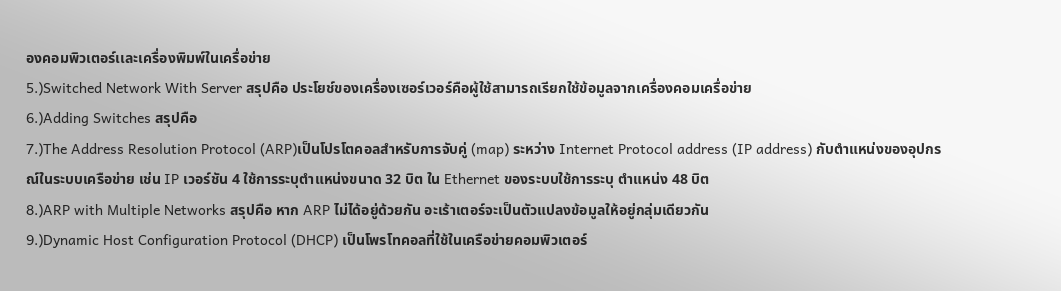องคอมพิวเตอร์เเละเครื่องพิมพ์ในเครื่อข่าย
5.)Switched Network With Server สรุปคือ ประโยช์ของเครื่องเซอร์เวอร์คือผู้ใช้สามารถเรียกใช้ข้อมูลจากเครื่องคอมเครื่อข่าย
6.)Adding Switches สรุปคือ
7.)The Address Resolution Protocol (ARP)เป็นโปรโตคอลสำหรับการจับคู่ (map) ระหว่าง Internet Protocol address (IP address) กับตำแหน่งของอุปกรณ์ในระบบเครือข่าย เช่น IP เวอร์ชัน 4 ใช้การระบุตำแหน่งขนาด 32 บิต ใน Ethernet ของระบบใช้การระบุ ตำแหน่ง 48 บิต
8.)ARP with Multiple Networks สรุปคือ หาก ARP ไม่ได้อยู่ด้วยกัน อะเร้าเตอร์จะเป็นตัวแปลงข้อมูลให้อยู่กลุ่มเดียวกัน
9.)Dynamic Host Configuration Protocol (DHCP) เป็นโพรโทคอลที่ใช้ในเครือข่ายคอมพิวเตอร์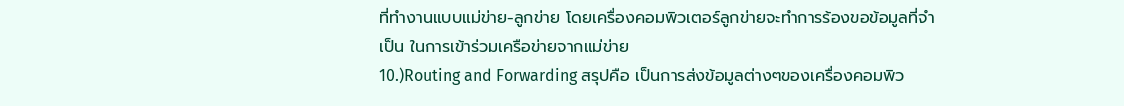ที่ทำงานแบบแม่ข่าย-ลูกข่าย โดยเครื่องคอมพิวเตอร์ลูกข่ายจะทำการร้องขอข้อมูลที่จำเป็น ในการเข้าร่วมเครือข่ายจากแม่ข่าย
10.)Routing and Forwarding สรุปคือ เป็นการส่งข้อมูลต่างๆของเครื่องคอมพิว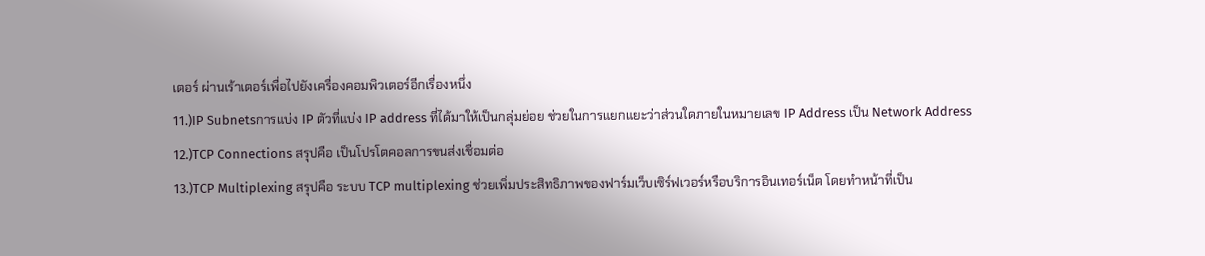เตอร์ ผ่านเร้าเตอร์เพื่อไปยังเครื่องคอมพิวเตอร์อีกเรื่องหนึ่ง
11.)IP Subnetsการแบ่ง IP ตัวที่แบ่ง IP address ที่ได้มาให้เป็นกลุ่มย่อย ช่วยในการแยกแยะว่าส่วนใดภายในหมายเลข IP Address เป็น Network Address
12.)TCP Connections สรุปคือ เป็นโปรโตคอลการขนส่งเชื่อมต่อ
13.)TCP Multiplexing สรุปคือ ระบบ TCP multiplexing ช่วยเพิ่มประสิทธิภาพของฟาร์มเว็บเซิร์ฟเวอร์หรือบริการอินเทอร์เน็ต โดยทำหน้าที่เป็น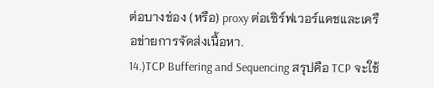ต่อบางช่อง (หรือ) proxy ต่อเซิร์ฟเวอร์แคชและเครือข่ายการจัดส่งเนื้อหา.
14.)TCP Buffering and Sequencing สรุปคือ TCP จะใช้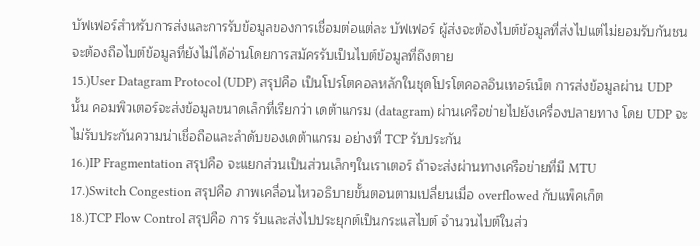บัฟเฟอร์สำหรับการส่งและการรับข้อมูลของการเชื่อมต่อแต่ละ บัฟเฟอร์ ผู้ส่งจะต้องไบต์ข้อมูลที่ส่งไปแต่ไม่ยอมรับกันชนจะต้องถือไบต์ข้อมูลที่ยังไม่ได้อ่านโดยการสมัครรับเป็นไบต์ข้อมูลที่ถึงตาย
15.)User Datagram Protocol (UDP) สรุปคือ เป็นโปรโตคอลหลักในชุดโปรโตคอลอินเทอร์เน็ต การส่งข้อมูลผ่าน UDP นั้น คอมพิวเตอร์จะส่งข้อมูลขนาดเล็กที่เรียกว่า เดต้าแกรม (datagram) ผ่านเครือข่ายไปยังเครื่องปลายทาง โดย UDP จะไม่รับประกันความน่าเชื่อถือและลำดับของเดต้าแกรม อย่างที่ TCP รับประกัน
16.)IP Fragmentation สรุปคือ จะแยกส่วนเป็นส่วนเล็กๆในเราเตอร์ ถ้าจะส่งผ่านทางเครือข่ายที่มี MTU
17.)Switch Congestion สรุปคือ ภาพเคลื่อนไหวอธิบายขั้นตอนตามเปลี่ยนเมื่อ overflowed กับแพ็คเก็ต
18.)TCP Flow Control สรุปคือ การ รับและส่งไปประยุกต์เป็นกระแสไบต์ จำนวนไบต์ในส่ว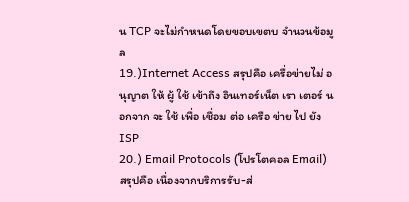น TCP จะไม่กำหนดโดยขอบเขตบ จำนวนข้อมูล
19.)Internet Access สรุปคือ เครื่อข่ายไม่ อนุญาต ให้ ผู้ ใช้ เข้าถึง อินเทอร์เน็ต เรา เตอร์ นอกจาก จะ ใช้ เพื่อ เชื่อม ต่อ เครือ ข่าย ไป ยัง ISP
20.) Email Protocols (โปรโตคอล Email) สรุปคือ เนื่องจากบริการรับ-ส่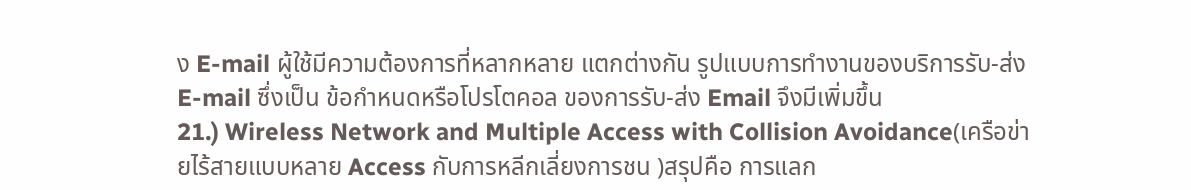ง E-mail ผู้ใช้มีความต้องการที่หลากหลาย แตกต่างกัน รูปแบบการทำงานของบริการรับ-ส่ง E-mail ซึ่งเป็น ข้อกำหนดหรือโปรโตคอล ของการรับ-ส่ง Email จึงมีเพิ่มขึ้น
21.) Wireless Network and Multiple Access with Collision Avoidance(เครือข่ายไร้สายแบบหลาย Access กับการหลีกเลี่ยงการชน )สรุปคือ การแลก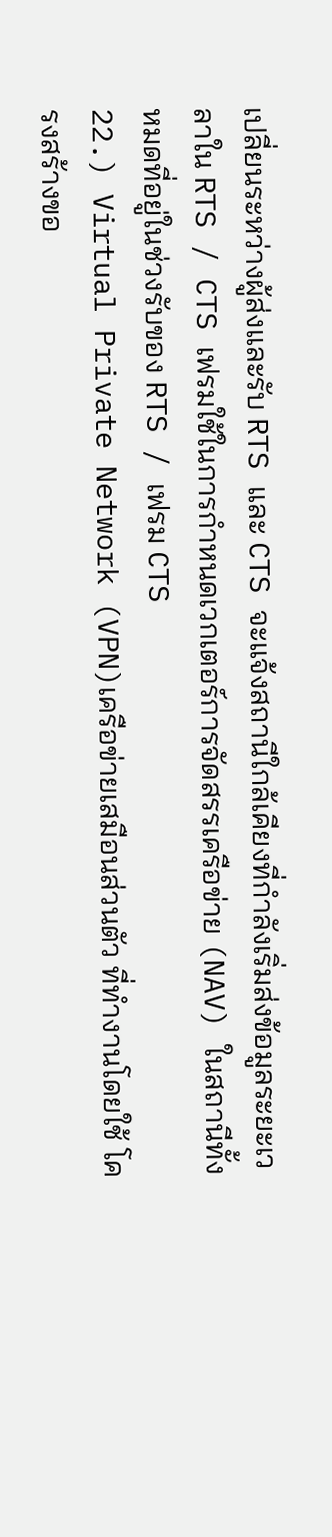เปลี่ยนระหว่างผู้ส่งและรับ RTS และ CTS จะแจ้งสถานีใกล้เคียงที่กำลังเริ่มส่งข้อมูลระยะเวลาใน RTS / CTS เฟรมใช้ในการกำหนดเวกเตอร์การจัดสรรเครือข่าย (NAV) ในสถานีทั้งหมดที่อยู่ในช่วงรับของ RTS / เฟรม CTS
22.) Virtual Private Network (VPN)เครือข่ายเสมือนส่วนตัว ที่ทำงานโดยใช้ โครงสร้างขอ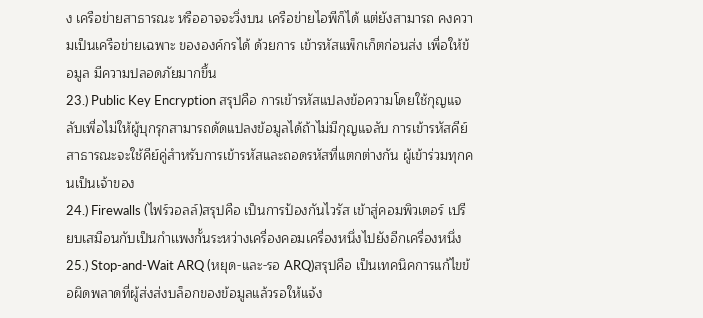ง เครือข่ายสาธารณะ หรืออาจจะวิ่งบน เครือข่ายไอพีก็ได้ แต่ยังสามารถ คงความเป็นเครือข่ายเฉพาะ ขององค์กรได้ ด้วยการ เข้ารหัสแพ็กเก็ตก่อนส่ง เพื่อให้ข้อมูล มีความปลอดภัยมากขึ้น
23.) Public Key Encryption สรุปคือ การเข้ารหัสแปลงข้อความโดยใช้กุญแจลับเพื่อไม่ให้ผู้บุกรุกสามารถดัดแปลงข้อมูลได้ถ้าไม่มีกุญแจลับ การเข้ารหัสคีย์สาธารณะจะใช้คีย์คู่สำหรับการเข้ารหัสและถอดรหัสที่แตกต่างกัน ผู้เข้าร่วมทุกคนเป็นเจ้าของ
24.) Firewalls (ไฟร์วอลล์)สรุปคือ เป็นการป้องกันไวรัส เข้าสู่คอมพิวเตอร์ เปรียบเสมือนกับเป็นกำเเพงกั้นระหว่างเครื่องคอมเครื่องหนึ่งไปยังอีกเครื่องหนึ่ง
25.) Stop-and-Wait ARQ (หยุด-และ-รอ ARQ)สรุปคือ เป็นเทคนิคการแก้ไขข้อผิดพลาดที่ผู้ส่งส่งบล็อกของข้อมูลแล้วรอให้แจ้ง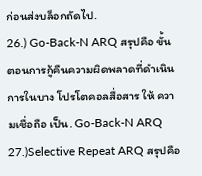ก่อนส่งบล็อกถัดไป.
26.) Go-Back-N ARQ สรุปคือ ขั้นตอนการกู้คืนความผิดพลาดที่ดำเนินการในบาง โปรโตคอลสื่อสาร ให้ ความเชื่อถือ เป็น. Go-Back-N ARQ
27.)Selective Repeat ARQ สรุปคือ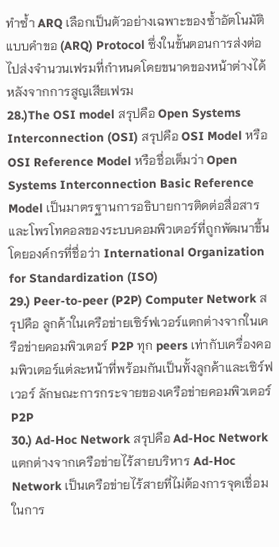ทำซ้ำ ARQ เลือกเป็นตัวอย่างเฉพาะของซ้ำอัตโนมัติแบบคำขอ (ARQ) Protocol ซึ่งในขั้นตอนการส่งต่อไปส่งจำนวนเฟรมที่กำหนดโดยขนาดของหน้าต่างได้หลังจากการสูญเสียเฟรม
28.)The OSI model สรุปคือ Open Systems Interconnection (OSI) สรุปคือ OSI Model หรือ OSI Reference Model หรือชื่อเต็มว่า Open Systems Interconnection Basic Reference Model เป็นมาตรฐานการอธิบายการติดต่อสื่อสารและโพรโทคอลของระบบคอมพิวเตอร์ที่ถูกพัฒนาขึ้นโดยองค์กรที่ชื่อว่า International Organization for Standardization (ISO)
29.) Peer-to-peer (P2P) Computer Network สรุปคือ ลูกค้าในเครือข่ายเซิร์ฟเวอร์แตกต่างจากในเครือข่ายคอมพิวเตอร์ P2P ทุก peers เท่ากับเครื่องคอมพิวเตอร์แต่ละหน้าที่พร้อมกันเป็นทั้งลูกค้าและเซิร์ฟเวอร์ ลักษณะการกระจายของเครือข่ายคอมพิวเตอร์ P2P
30.) Ad-Hoc Network สรุปคือ Ad-Hoc Network แตกต่างจากเครือข่ายไร้สายบริหาร Ad-Hoc Network เป็นเครือข่ายไร้สายที่ไม่ต้องการจุดเชื่อมในการ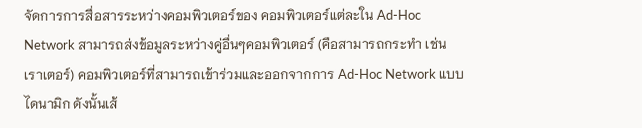จัดการการสื่อสารระหว่างคอมพิวเตอร์ของ คอมพิวเตอร์แต่ละใน Ad-Hoc Network สามารถส่งข้อมูลระหว่างคู่อื่นๆคอมพิวเตอร์ (คือสามารถกระทำ เช่น เราเตอร์) คอมพิวเตอร์ที่สามารถเข้าร่วมและออกจากการ Ad-Hoc Network แบบไดนามิก ดังนั้นเส้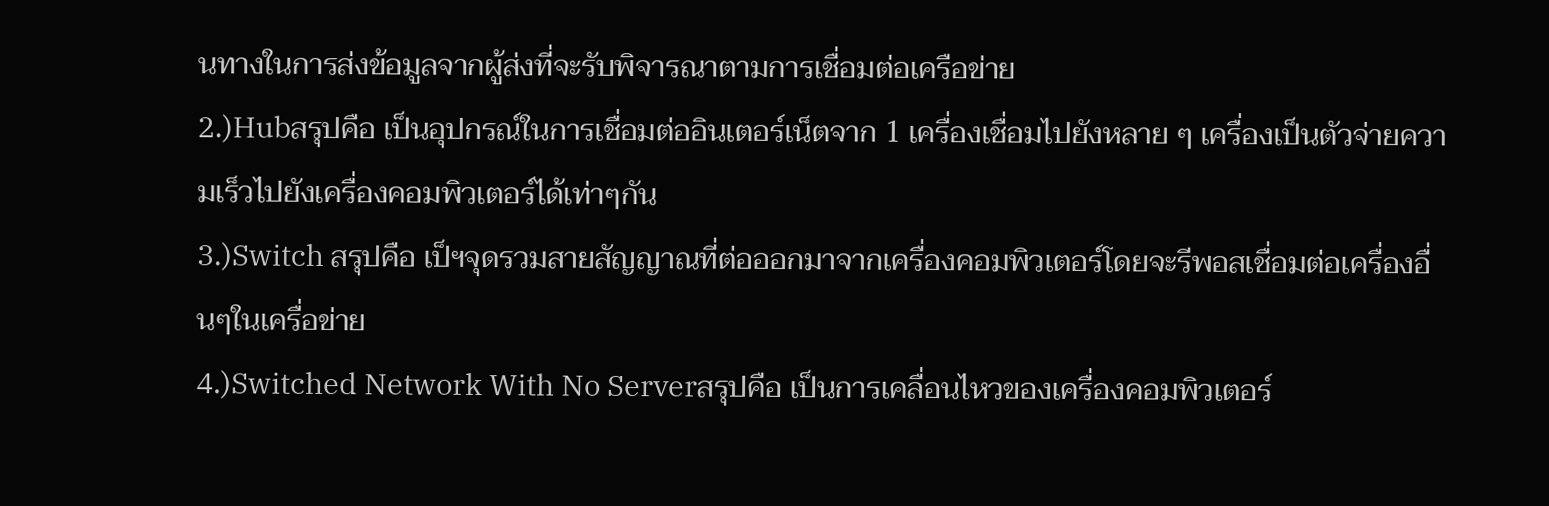นทางในการส่งข้อมูลจากผู้ส่งที่จะรับพิจารณาตามการเชื่อมต่อเครือข่าย
2.)Hubสรุปคือ เป็นอุปกรณ์ในการเชื่อมต่ออินเตอร์เน็ตจาก 1 เครื่องเชื่อมไปยังหลาย ๆ เครื่องเป็นตัวจ่ายความเร็วไปยังเครื่องคอมพิวเตอร์ได้เท่าๆกัน
3.)Switch สรุปคือ เป็ฯจุดรวมสายสัญญาณที่ต่อออกมาจากเครื่องคอมพิวเตอร์โดยจะรีพอสเชื่อมต่อเครื่องอื่นๆในเครื่อข่าย
4.)Switched Network With No Serverสรุปคือ เป็นการเคลื่อนไหวของเครื่องคอมพิวเตอร์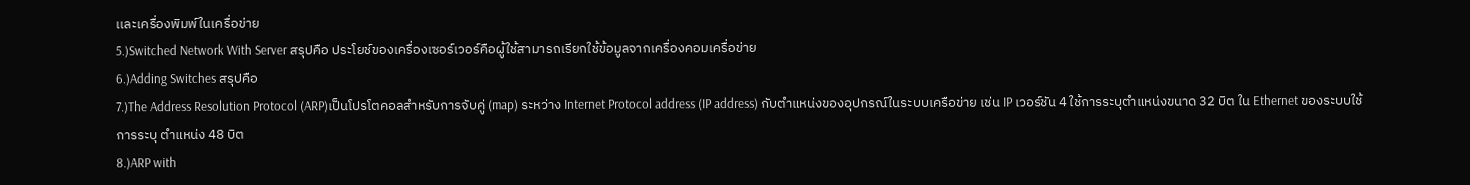เเละเครื่องพิมพ์ในเครื่อข่าย
5.)Switched Network With Server สรุปคือ ประโยช์ของเครื่องเซอร์เวอร์คือผู้ใช้สามารถเรียกใช้ข้อมูลจากเครื่องคอมเครื่อข่าย
6.)Adding Switches สรุปคือ
7.)The Address Resolution Protocol (ARP)เป็นโปรโตคอลสำหรับการจับคู่ (map) ระหว่าง Internet Protocol address (IP address) กับตำแหน่งของอุปกรณ์ในระบบเครือข่าย เช่น IP เวอร์ชัน 4 ใช้การระบุตำแหน่งขนาด 32 บิต ใน Ethernet ของระบบใช้การระบุ ตำแหน่ง 48 บิต
8.)ARP with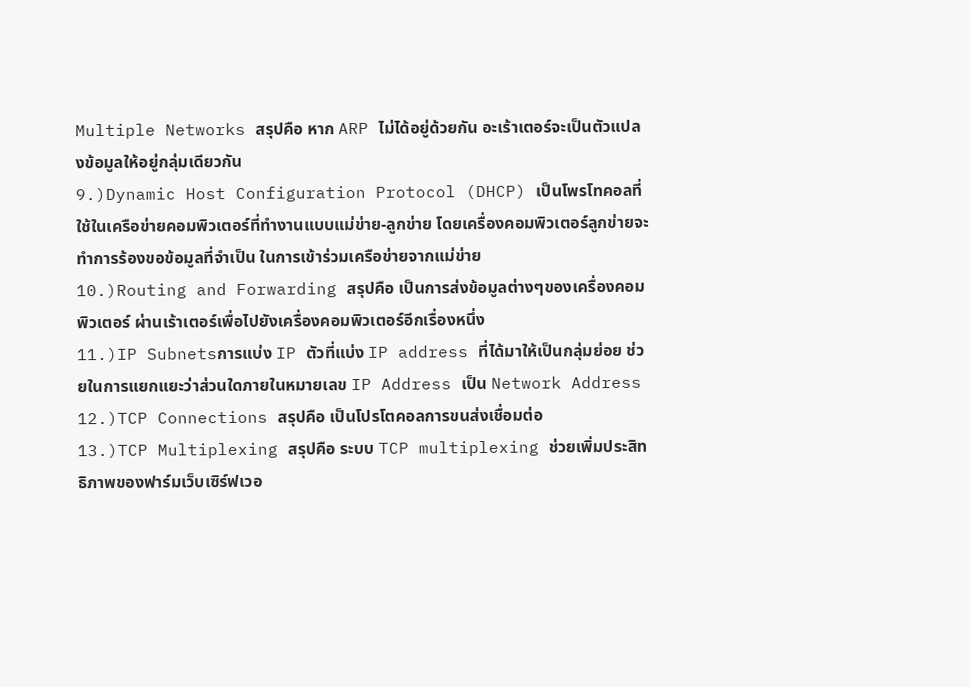Multiple Networks สรุปคือ หาก ARP ไม่ได้อยู่ด้วยกัน อะเร้าเตอร์จะเป็นตัวแปลงข้อมูลให้อยู่กลุ่มเดียวกัน
9.)Dynamic Host Configuration Protocol (DHCP) เป็นโพรโทคอลที่ใช้ในเครือข่ายคอมพิวเตอร์ที่ทำงานแบบแม่ข่าย-ลูกข่าย โดยเครื่องคอมพิวเตอร์ลูกข่ายจะทำการร้องขอข้อมูลที่จำเป็น ในการเข้าร่วมเครือข่ายจากแม่ข่าย
10.)Routing and Forwarding สรุปคือ เป็นการส่งข้อมูลต่างๆของเครื่องคอมพิวเตอร์ ผ่านเร้าเตอร์เพื่อไปยังเครื่องคอมพิวเตอร์อีกเรื่องหนึ่ง
11.)IP Subnetsการแบ่ง IP ตัวที่แบ่ง IP address ที่ได้มาให้เป็นกลุ่มย่อย ช่วยในการแยกแยะว่าส่วนใดภายในหมายเลข IP Address เป็น Network Address
12.)TCP Connections สรุปคือ เป็นโปรโตคอลการขนส่งเชื่อมต่อ
13.)TCP Multiplexing สรุปคือ ระบบ TCP multiplexing ช่วยเพิ่มประสิทธิภาพของฟาร์มเว็บเซิร์ฟเวอ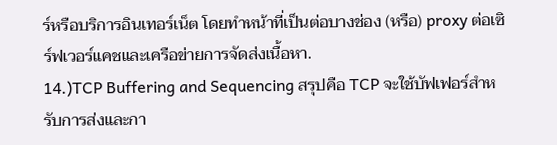ร์หรือบริการอินเทอร์เน็ต โดยทำหน้าที่เป็นต่อบางช่อง (หรือ) proxy ต่อเซิร์ฟเวอร์แคชและเครือข่ายการจัดส่งเนื้อหา.
14.)TCP Buffering and Sequencing สรุปคือ TCP จะใช้บัฟเฟอร์สำหรับการส่งและกา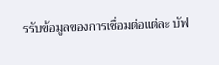รรับข้อมูลของการเชื่อมต่อแต่ละ บัฟ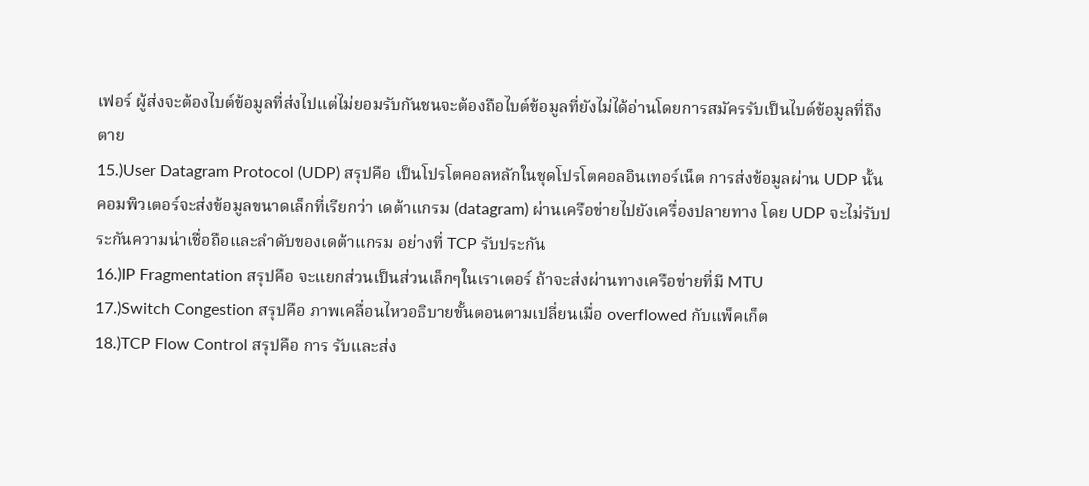เฟอร์ ผู้ส่งจะต้องไบต์ข้อมูลที่ส่งไปแต่ไม่ยอมรับกันชนจะต้องถือไบต์ข้อมูลที่ยังไม่ได้อ่านโดยการสมัครรับเป็นไบต์ข้อมูลที่ถึงตาย
15.)User Datagram Protocol (UDP) สรุปคือ เป็นโปรโตคอลหลักในชุดโปรโตคอลอินเทอร์เน็ต การส่งข้อมูลผ่าน UDP นั้น คอมพิวเตอร์จะส่งข้อมูลขนาดเล็กที่เรียกว่า เดต้าแกรม (datagram) ผ่านเครือข่ายไปยังเครื่องปลายทาง โดย UDP จะไม่รับประกันความน่าเชื่อถือและลำดับของเดต้าแกรม อย่างที่ TCP รับประกัน
16.)IP Fragmentation สรุปคือ จะแยกส่วนเป็นส่วนเล็กๆในเราเตอร์ ถ้าจะส่งผ่านทางเครือข่ายที่มี MTU
17.)Switch Congestion สรุปคือ ภาพเคลื่อนไหวอธิบายขั้นตอนตามเปลี่ยนเมื่อ overflowed กับแพ็คเก็ต
18.)TCP Flow Control สรุปคือ การ รับและส่ง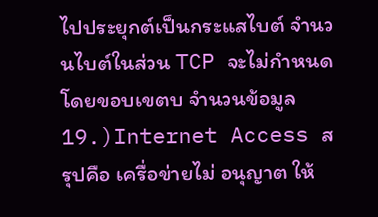ไปประยุกต์เป็นกระแสไบต์ จำนวนไบต์ในส่วน TCP จะไม่กำหนดโดยขอบเขตบ จำนวนข้อมูล
19.)Internet Access สรุปคือ เครื่อข่ายไม่ อนุญาต ให้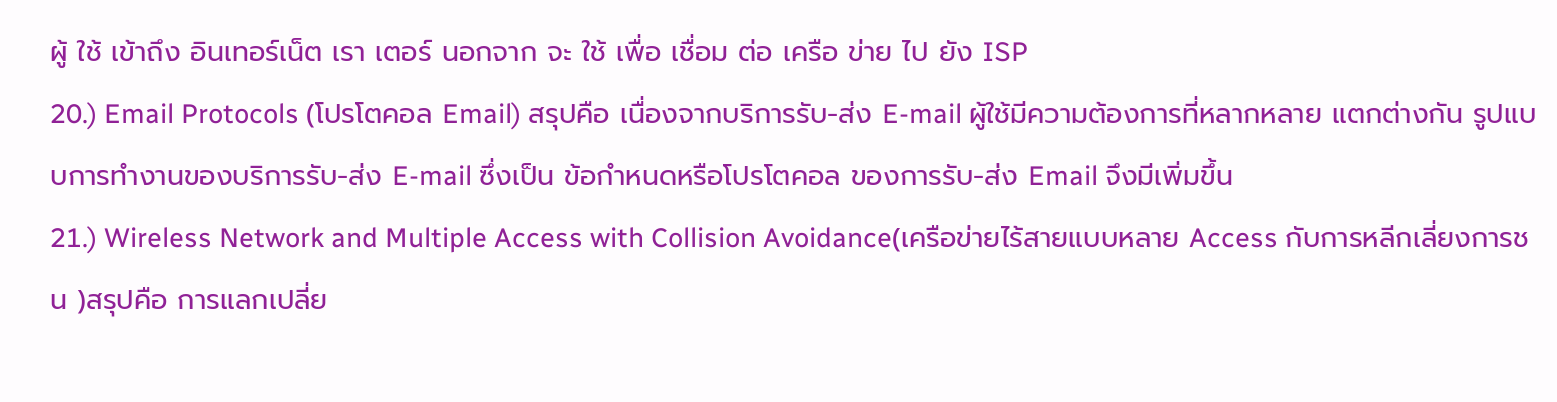ผู้ ใช้ เข้าถึง อินเทอร์เน็ต เรา เตอร์ นอกจาก จะ ใช้ เพื่อ เชื่อม ต่อ เครือ ข่าย ไป ยัง ISP
20.) Email Protocols (โปรโตคอล Email) สรุปคือ เนื่องจากบริการรับ-ส่ง E-mail ผู้ใช้มีความต้องการที่หลากหลาย แตกต่างกัน รูปแบบการทำงานของบริการรับ-ส่ง E-mail ซึ่งเป็น ข้อกำหนดหรือโปรโตคอล ของการรับ-ส่ง Email จึงมีเพิ่มขึ้น
21.) Wireless Network and Multiple Access with Collision Avoidance(เครือข่ายไร้สายแบบหลาย Access กับการหลีกเลี่ยงการชน )สรุปคือ การแลกเปลี่ย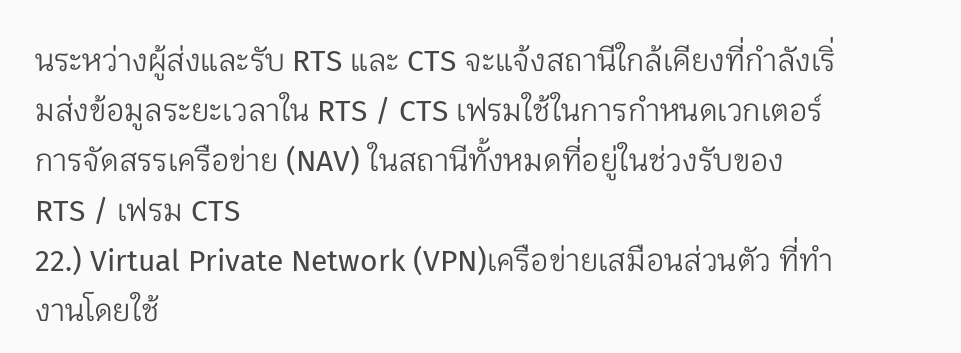นระหว่างผู้ส่งและรับ RTS และ CTS จะแจ้งสถานีใกล้เคียงที่กำลังเริ่มส่งข้อมูลระยะเวลาใน RTS / CTS เฟรมใช้ในการกำหนดเวกเตอร์การจัดสรรเครือข่าย (NAV) ในสถานีทั้งหมดที่อยู่ในช่วงรับของ RTS / เฟรม CTS
22.) Virtual Private Network (VPN)เครือข่ายเสมือนส่วนตัว ที่ทำงานโดยใช้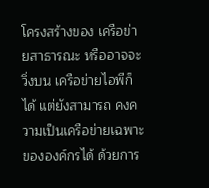โครงสร้างของ เครือข่ายสาธารณะ หรืออาจจะวิ่งบน เครือข่ายไอพีก็ได้ แต่ยังสามารถ คงความเป็นเครือข่ายเฉพาะ ขององค์กรได้ ด้วยการ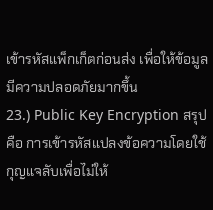เข้ารหัสแพ็กเก็ตก่อนส่ง เพื่อให้ข้อมูล มีความปลอดภัยมากขึ้น
23.) Public Key Encryption สรุปคือ การเข้ารหัสแปลงข้อความโดยใช้กุญแจลับเพื่อไม่ให้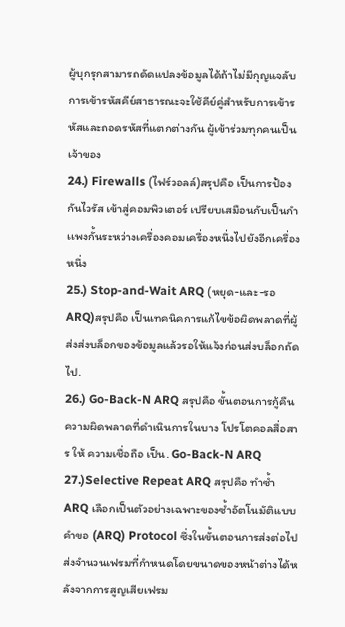ผู้บุกรุกสามารถดัดแปลงข้อมูลได้ถ้าไม่มีกุญแจลับ การเข้ารหัสคีย์สาธารณะจะใช้คีย์คู่สำหรับการเข้ารหัสและถอดรหัสที่แตกต่างกัน ผู้เข้าร่วมทุกคนเป็นเจ้าของ
24.) Firewalls (ไฟร์วอลล์)สรุปคือ เป็นการป้องกันไวรัส เข้าสู่คอมพิวเตอร์ เปรียบเสมือนกับเป็นกำเเพงกั้นระหว่างเครื่องคอมเครื่องหนึ่งไปยังอีกเครื่องหนึ่ง
25.) Stop-and-Wait ARQ (หยุด-และ-รอ ARQ)สรุปคือ เป็นเทคนิคการแก้ไขข้อผิดพลาดที่ผู้ส่งส่งบล็อกของข้อมูลแล้วรอให้แจ้งก่อนส่งบล็อกถัดไป.
26.) Go-Back-N ARQ สรุปคือ ขั้นตอนการกู้คืนความผิดพลาดที่ดำเนินการในบาง โปรโตคอลสื่อสาร ให้ ความเชื่อถือ เป็น. Go-Back-N ARQ
27.)Selective Repeat ARQ สรุปคือ ทำซ้ำ ARQ เลือกเป็นตัวอย่างเฉพาะของซ้ำอัตโนมัติแบบคำขอ (ARQ) Protocol ซึ่งในขั้นตอนการส่งต่อไปส่งจำนวนเฟรมที่กำหนดโดยขนาดของหน้าต่างได้หลังจากการสูญเสียเฟรม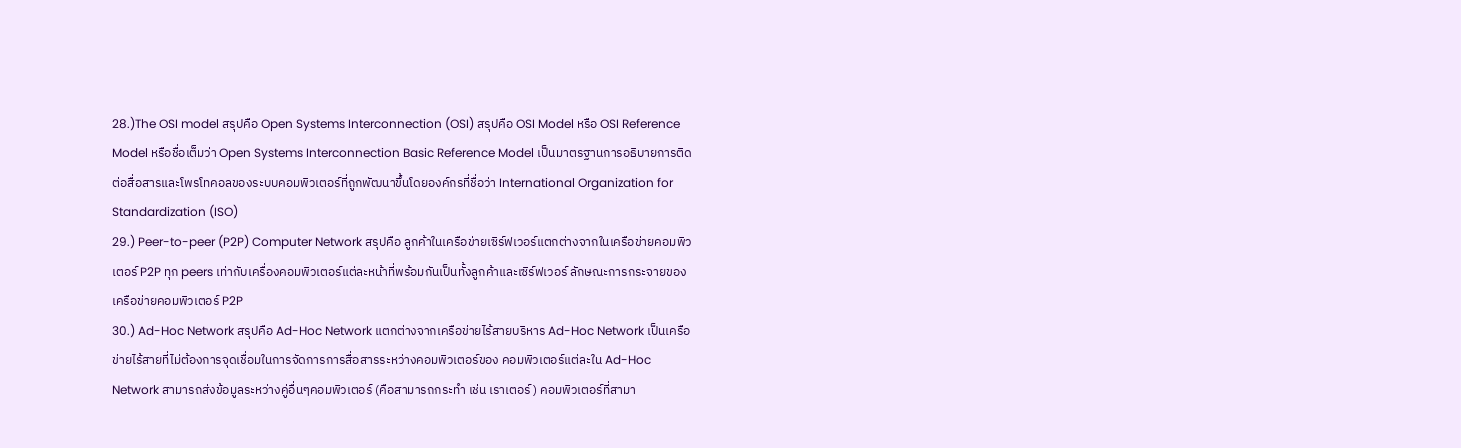28.)The OSI model สรุปคือ Open Systems Interconnection (OSI) สรุปคือ OSI Model หรือ OSI Reference Model หรือชื่อเต็มว่า Open Systems Interconnection Basic Reference Model เป็นมาตรฐานการอธิบายการติดต่อสื่อสารและโพรโทคอลของระบบคอมพิวเตอร์ที่ถูกพัฒนาขึ้นโดยองค์กรที่ชื่อว่า International Organization for Standardization (ISO)
29.) Peer-to-peer (P2P) Computer Network สรุปคือ ลูกค้าในเครือข่ายเซิร์ฟเวอร์แตกต่างจากในเครือข่ายคอมพิวเตอร์ P2P ทุก peers เท่ากับเครื่องคอมพิวเตอร์แต่ละหน้าที่พร้อมกันเป็นทั้งลูกค้าและเซิร์ฟเวอร์ ลักษณะการกระจายของเครือข่ายคอมพิวเตอร์ P2P
30.) Ad-Hoc Network สรุปคือ Ad-Hoc Network แตกต่างจากเครือข่ายไร้สายบริหาร Ad-Hoc Network เป็นเครือข่ายไร้สายที่ไม่ต้องการจุดเชื่อมในการจัดการการสื่อสารระหว่างคอมพิวเตอร์ของ คอมพิวเตอร์แต่ละใน Ad-Hoc Network สามารถส่งข้อมูลระหว่างคู่อื่นๆคอมพิวเตอร์ (คือสามารถกระทำ เช่น เราเตอร์) คอมพิวเตอร์ที่สามา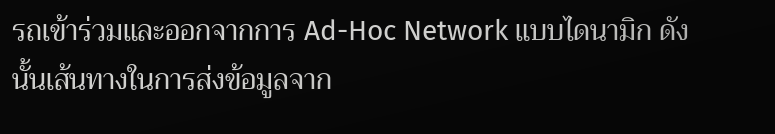รถเข้าร่วมและออกจากการ Ad-Hoc Network แบบไดนามิก ดังนั้นเส้นทางในการส่งข้อมูลจาก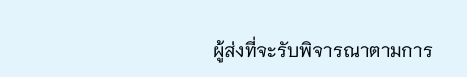ผู้ส่งที่จะรับพิจารณาตามการ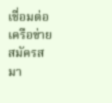เชื่อมต่อเครือข่าย
สมัครสมา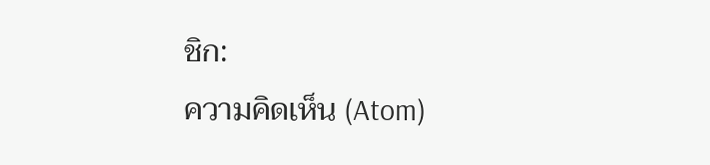ชิก:
ความคิดเห็น (Atom)